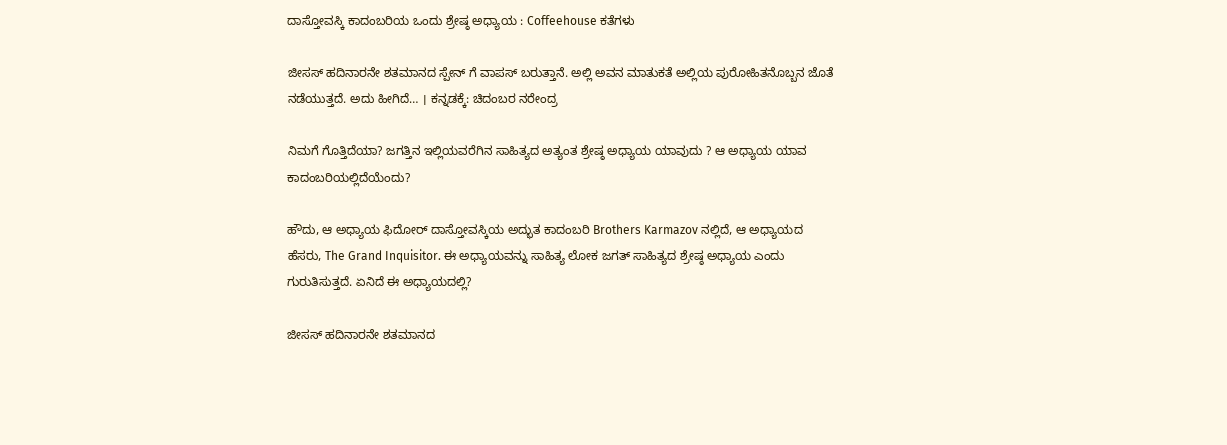ದಾಸ್ತೋವಸ್ಕಿ ಕಾದಂಬರಿಯ ಒಂದು ಶ್ರೇಷ್ಠ ಅಧ್ಯಾಯ : Coffeehouse ಕತೆಗಳು

ಜೀಸಸ್ ಹದಿನಾರನೇ ಶತಮಾನದ ಸ್ಪೇನ್ ಗೆ ವಾಪಸ್ ಬರುತ್ತಾನೆ. ಅಲ್ಲಿ ಅವನ ಮಾತುಕತೆ ಅಲ್ಲಿಯ ಪುರೋಹಿತನೊಬ್ಬನ ಜೊತೆ ನಡೆಯುತ್ತದೆ. ಅದು ಹೀಗಿದೆ… । ಕನ್ನಡಕ್ಕೆ: ಚಿದಂಬರ ನರೇಂದ್ರ

ನಿಮಗೆ ಗೊತ್ತಿದೆಯಾ? ಜಗತ್ತಿನ ಇಲ್ಲಿಯವರೆಗಿನ ಸಾಹಿತ್ಯದ ಅತ್ಯಂತ ಶ್ರೇಷ್ಠ ಅಧ್ಯಾಯ ಯಾವುದು ? ಆ ಅಧ್ಯಾಯ ಯಾವ ಕಾದಂಬರಿಯಲ್ಲಿದೆಯೆಂದು?

ಹೌದು, ಆ ಅಧ್ಯಾಯ ಫಿದೋರ್ ದಾಸ್ತೋವಸ್ಕಿಯ ಅದ್ಭುತ ಕಾದಂಬರಿ Brothers Karmazov ನಲ್ಲಿದೆ, ಆ ಅಧ್ಯಾಯದ ಹೆಸರು, The Grand Inquisitor. ಈ ಅಧ್ಯಾಯವನ್ನು ಸಾಹಿತ್ಯ ಲೋಕ ಜಗತ್ ಸಾಹಿತ್ಯದ ಶ್ರೇಷ್ಠ ಅಧ್ಯಾಯ ಎಂದು ಗುರುತಿಸುತ್ತದೆ. ಏನಿದೆ ಈ ಅಧ್ಯಾಯದಲ್ಲಿ?

ಜೀಸಸ್ ಹದಿನಾರನೇ ಶತಮಾನದ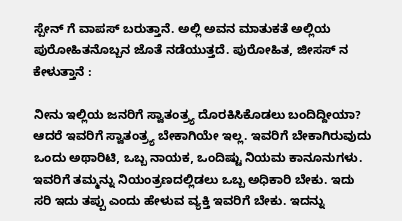ಸ್ಪೇನ್ ಗೆ ವಾಪಸ್ ಬರುತ್ತಾನೆ. ಅಲ್ಲಿ ಅವನ ಮಾತುಕತೆ ಅಲ್ಲಿಯ ಪುರೋಹಿತನೊಬ್ಬನ ಜೊತೆ ನಡೆಯುತ್ತದೆ. ಪುರೋಹಿತ, ಜೀಸಸ್ ನ ಕೇಳುತ್ತಾನೆ :

ನೀನು ಇಲ್ಲಿಯ ಜನರಿಗೆ ಸ್ವಾತಂತ್ರ್ಯ ದೊರಕಿಸಿಕೊಡಲು ಬಂದಿದ್ದೀಯಾ? ಆದರೆ ಇವರಿಗೆ ಸ್ವಾತಂತ್ರ್ಯ ಬೇಕಾಗಿಯೇ ಇಲ್ಲ. ಇವರಿಗೆ ಬೇಕಾಗಿರುವುದು ಒಂದು ಅಥಾರಿಟಿ, ಒಬ್ಬ ನಾಯಕ, ಒಂದಿಷ್ಟು ನಿಯಮ ಕಾನೂನುಗಳು. ಇವರಿಗೆ ತಮ್ಮನ್ನು ನಿಯಂತ್ರಣದಲ್ಲಿಡಲು ಒಬ್ಬ ಅಧಿಕಾರಿ ಬೇಕು. ಇದು ಸರಿ ಇದು ತಪ್ಪು ಎಂದು ಹೇಳುವ ವ್ಯಕ್ತಿ ಇವರಿಗೆ ಬೇಕು. ಇದನ್ನು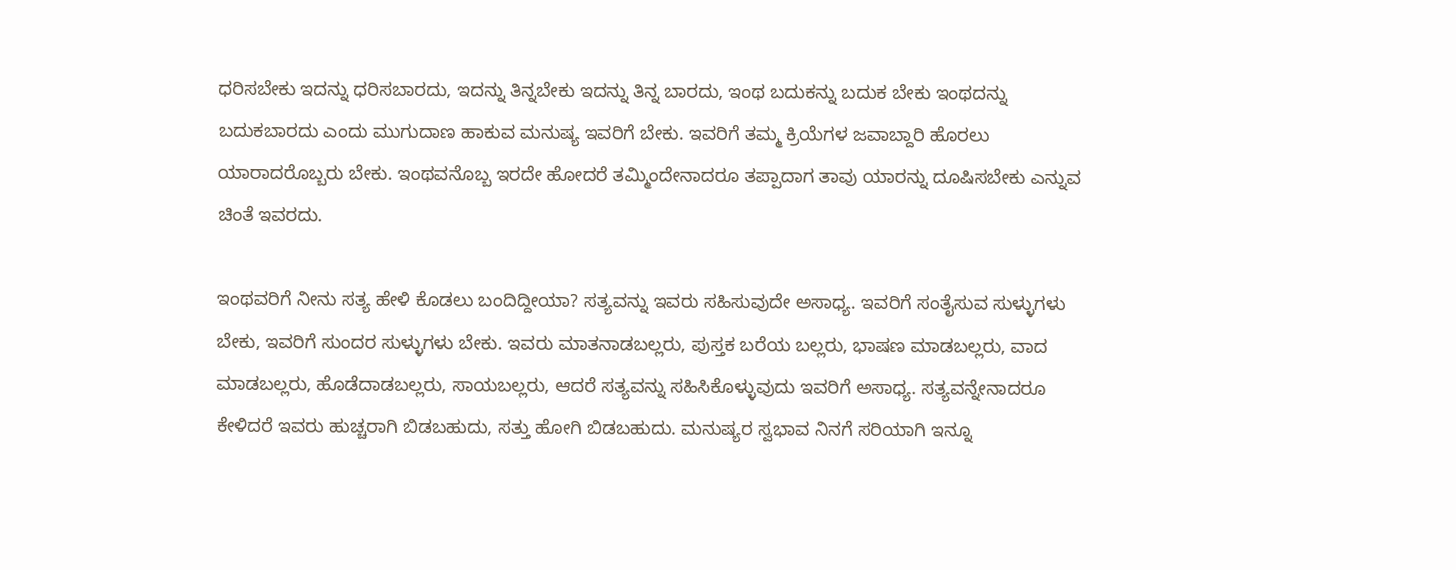ಧರಿಸಬೇಕು ಇದನ್ನು ಧರಿಸಬಾರದು, ಇದನ್ನು ತಿನ್ನಬೇಕು ಇದನ್ನು ತಿನ್ನ ಬಾರದು, ಇಂಥ ಬದುಕನ್ನು ಬದುಕ ಬೇಕು ಇಂಥದನ್ನು ಬದುಕಬಾರದು ಎಂದು ಮುಗುದಾಣ ಹಾಕುವ ಮನುಷ್ಯ ಇವರಿಗೆ ಬೇಕು. ಇವರಿಗೆ ತಮ್ಮ ಕ್ರಿಯೆಗಳ ಜವಾಬ್ದಾರಿ ಹೊರಲು ಯಾರಾದರೊಬ್ಬರು ಬೇಕು. ಇಂಥವನೊಬ್ಬ ಇರದೇ ಹೋದರೆ ತಮ್ಮಿಂದೇನಾದರೂ ತಪ್ಪಾದಾಗ ತಾವು ಯಾರನ್ನು ದೂಷಿಸಬೇಕು ಎನ್ನುವ ಚಿಂತೆ ಇವರದು.

ಇಂಥವರಿಗೆ ನೀನು ಸತ್ಯ ಹೇಳಿ ಕೊಡಲು ಬಂದಿದ್ದೀಯಾ? ಸತ್ಯವನ್ನು ಇವರು ಸಹಿಸುವುದೇ ಅಸಾಧ್ಯ. ಇವರಿಗೆ ಸಂತೈಸುವ ಸುಳ್ಳುಗಳು ಬೇಕು, ಇವರಿಗೆ ಸುಂದರ ಸುಳ್ಳುಗಳು ಬೇಕು. ಇವರು ಮಾತನಾಡಬಲ್ಲರು, ಪುಸ್ತಕ ಬರೆಯ ಬಲ್ಲರು, ಭಾಷಣ ಮಾಡಬಲ್ಲರು, ವಾದ ಮಾಡಬಲ್ಲರು, ಹೊಡೆದಾಡಬಲ್ಲರು, ಸಾಯಬಲ್ಲರು, ಆದರೆ ಸತ್ಯವನ್ನು ಸಹಿಸಿಕೊಳ್ಳುವುದು ಇವರಿಗೆ ಅಸಾಧ್ಯ. ಸತ್ಯವನ್ನೇನಾದರೂ ಕೇಳಿದರೆ ಇವರು ಹುಚ್ಚರಾಗಿ ಬಿಡಬಹುದು, ಸತ್ತು ಹೋಗಿ ಬಿಡಬಹುದು. ಮನುಷ್ಯರ ಸ್ವಭಾವ ನಿನಗೆ ಸರಿಯಾಗಿ ಇನ್ನೂ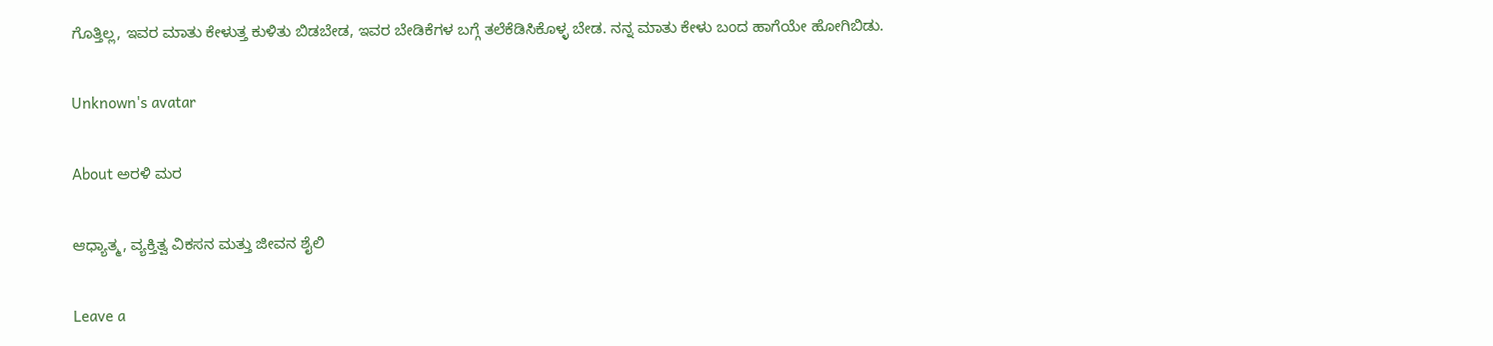ಗೊತ್ತಿಲ್ಲ, ಇವರ ಮಾತು ಕೇಳುತ್ತ ಕುಳಿತು ಬಿಡಬೇಡ, ಇವರ ಬೇಡಿಕೆಗಳ ಬಗ್ಗೆ ತಲೆಕೆಡಿಸಿಕೊಳ್ಳ ಬೇಡ. ನನ್ನ ಮಾತು ಕೇಳು ಬಂದ ಹಾಗೆಯೇ ಹೋಗಿಬಿಡು.

Unknown's avatar

About ಅರಳಿ ಮರ

ಆಧ್ಯಾತ್ಮ, ವ್ಯಕ್ತಿತ್ವ ವಿಕಸನ ಮತ್ತು ಜೀವನ ಶೈಲಿ

Leave a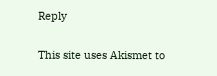Reply

This site uses Akismet to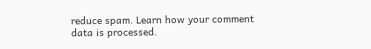reduce spam. Learn how your comment data is processed.